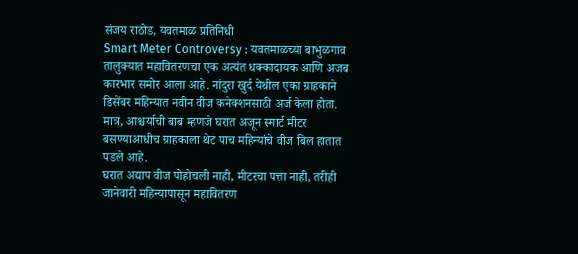संजय राठोड, यवतमाळ प्रतिनिधी
Smart Meter Controversy : यवतमाळच्या बाभुळगाव तालुक्यात महावितरणचा एक अत्यंत धक्कादायक आणि अजब कारभार समोर आला आहे. नांदुरा खुर्द येथील एका ग्राहकाने डिसेंबर महिन्यात नवीन वीज कनेक्शनसाठी अर्ज केला होता. मात्र, आश्चर्याची बाब म्हणजे घरात अजून स्मार्ट मीटर बसण्याआधीच ग्राहकाला थेट पाच महिन्यांचे वीज बिल हातात पडले आहे.
घरात अद्याप वीज पोहोचली नाही, मीटरचा पत्ता नाही, तरीही जानेवारी महिन्यापासून महावितरण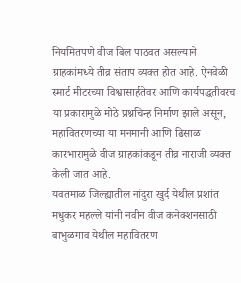नियमितपणे वीज बिल पाठवत असल्याने ग्राहकांमध्ये तीव्र संताप व्यक्त होत आहे. ऐनवेळी स्मार्ट मीटरच्या विश्वासार्हतेवर आणि कार्यपद्धतीवरच या प्रकारामुळे मोठे प्रश्नचिन्ह निर्माण झाले असून, महावितरणच्या या मनमानी आणि ढिसाळ कारभारामुळे वीज ग्राहकांकडून तीव्र नाराजी व्यक्त केली जात आहे.
यवतमाळ जिल्ह्यातील नांदुरा खुर्द येथील प्रशांत मधुकर महल्ले यांनी नवीन वीज कनेक्शनसाठी बाभुळगाव येथील महावितरण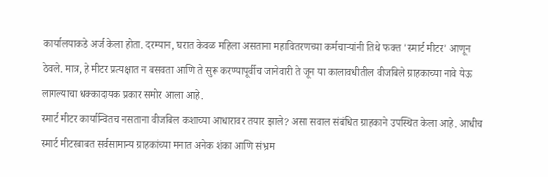कार्यालयाकडे अर्ज केला होता. दरम्यान, घरात केवळ महिला असताना महावितरणच्या कर्मचाऱ्यांनी तिथे फक्त 'स्मार्ट मीटर' आणून ठेवले. मात्र, हे मीटर प्रत्यक्षात न बसवता आणि ते सुरू करण्यापूर्वीच जानेवारी ते जून या कालावधीतील वीजबिले ग्राहकाच्या नावे येऊ लागल्याचा धक्कादायक प्रकार समोर आला आहे.
स्मार्ट मीटर कार्यान्वितच नसताना वीजबिल कशाच्या आधारावर तयार झाले? असा सवाल संबंधित ग्राहकाने उपस्थित केला आहे. आधीच स्मार्ट मीटरबाबत सर्वसामान्य ग्राहकांच्या मनात अनेक शंका आणि संभ्रम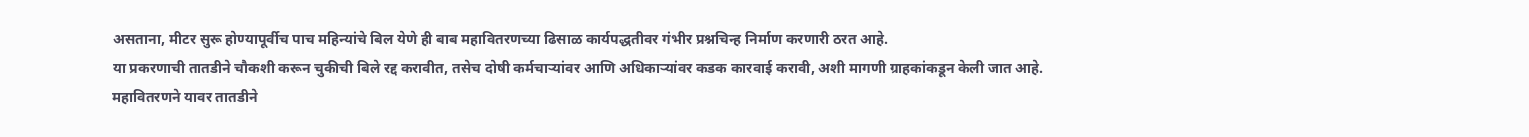असताना, मीटर सुरू होण्यापूर्वीच पाच महिन्यांचे बिल येणे ही बाब महावितरणच्या ढिसाळ कार्यपद्धतीवर गंभीर प्रश्नचिन्ह निर्माण करणारी ठरत आहे.
या प्रकरणाची तातडीने चौकशी करून चुकीची बिले रद्द करावीत, तसेच दोषी कर्मचाऱ्यांवर आणि अधिकाऱ्यांवर कडक कारवाई करावी, अशी मागणी ग्राहकांकडून केली जात आहे. महावितरणने यावर तातडीने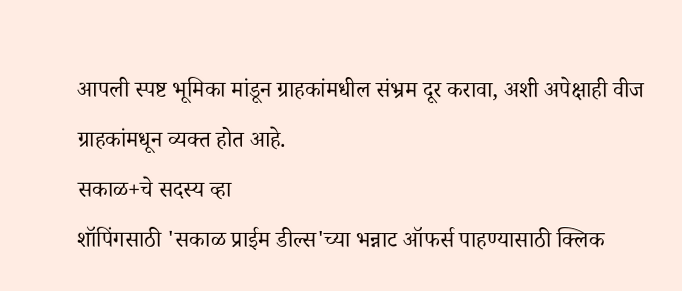आपली स्पष्ट भूमिका मांडून ग्राहकांमधील संभ्रम दूर करावा, अशी अपेक्षाही वीज ग्राहकांमधून व्यक्त होत आहे.
सकाळ+चे सदस्य व्हा
शॉपिंगसाठी 'सकाळ प्राईम डील्स'च्या भन्नाट ऑफर्स पाहण्यासाठी क्लिक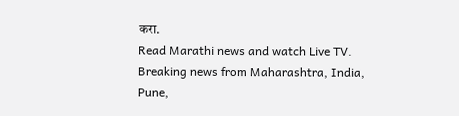करा.
Read Marathi news and watch Live TV. Breaking news from Maharashtra, India, Pune,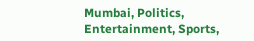Mumbai, Politics, Entertainment, Sports,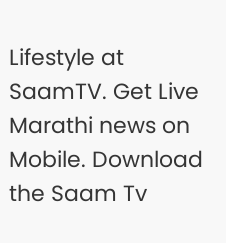Lifestyle at SaamTV. Get Live Marathi news on Mobile. Download the Saam Tv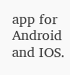app for Android and IOS.